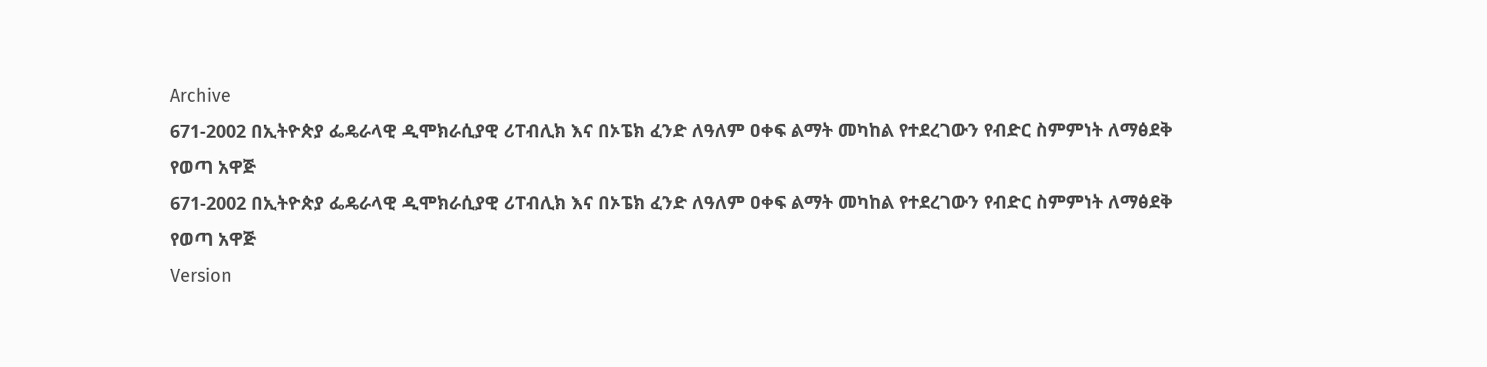Archive
671-2002 በኢትዮጵያ ፌዴራላዊ ዲሞክራሲያዊ ሪፐብሊክ እና በኦፔክ ፈንድ ለዓለም ዐቀፍ ልማት መካከል የተደረገውን የብድር ስምምነት ለማፅደቅ የወጣ አዋጅ
671-2002 በኢትዮጵያ ፌዴራላዊ ዲሞክራሲያዊ ሪፐብሊክ እና በኦፔክ ፈንድ ለዓለም ዐቀፍ ልማት መካከል የተደረገውን የብድር ስምምነት ለማፅደቅ የወጣ አዋጅ
Version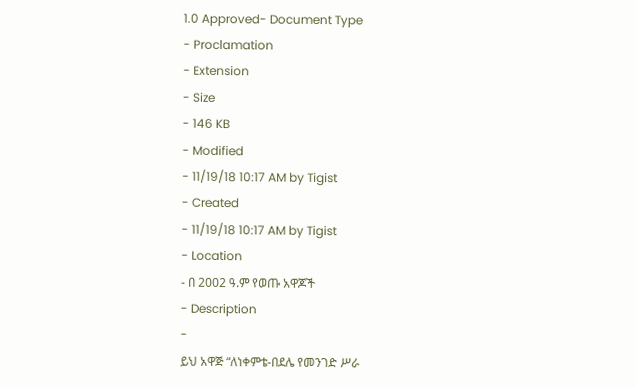1.0 Approved- Document Type
- Proclamation
- Extension
- Size
- 146 KB
- Modified
- 11/19/18 10:17 AM by Tigist
- Created
- 11/19/18 10:17 AM by Tigist
- Location
- በ 2002 ዓ.ም የወጡ አዋጆች
- Description
-
ይህ አዋጅ “ለነቀምቴ-በደሌ የመንገድ ሥራ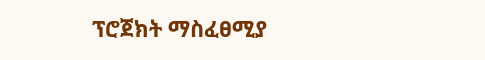ፕሮጀክት ማስፈፀሚያ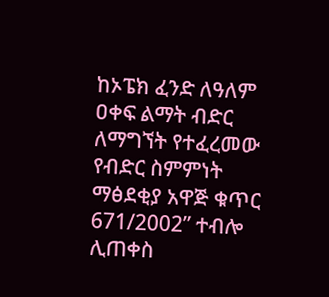ከኦፔክ ፈንድ ለዓለም
ዐቀፍ ልማት ብድር ለማግኘት የተፈረመው
የብድር ስምምነት ማፅደቂያ አዋጅ ቁጥር
671/2002” ተብሎ ሊጠቀስ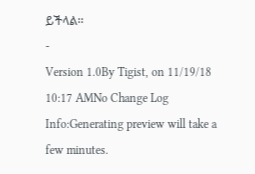ይችላል፡፡
-
Version 1.0By Tigist, on 11/19/18 10:17 AMNo Change Log
Info:Generating preview will take a few minutes.